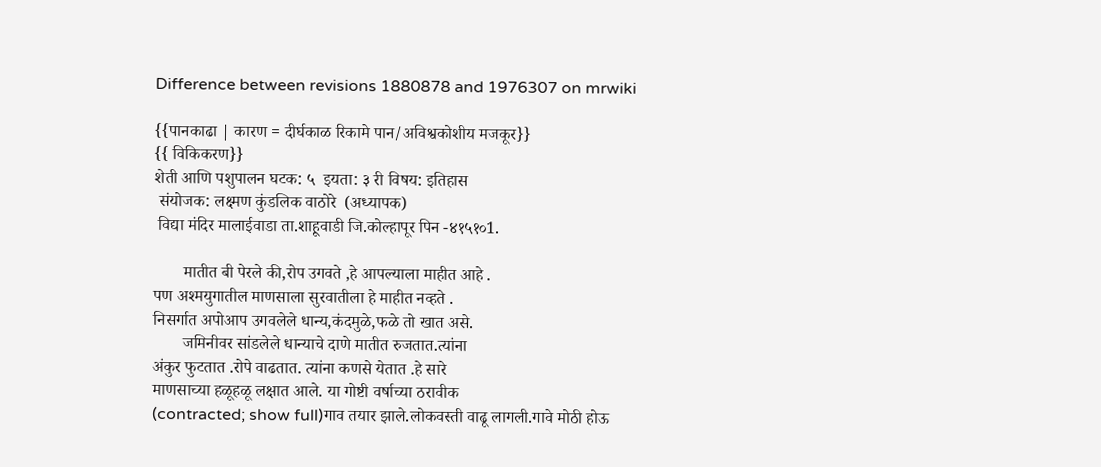Difference between revisions 1880878 and 1976307 on mrwiki

{{पानकाढा | कारण = दीर्घकाळ रिकामे पान/अविश्वकोशीय मजकूर}}
{{ विकिकरण}}
शेती आणि पशुपालन घटक: ५  इयता: ३ री विषय: इतिहास
 संयोजक: लक्ष्मण कुंडलिक वाठोरे  (अध्यापक)
 विद्या मंदिर मालाईवाडा ता.शाहूवाडी जि.कोल्हापूर पिन -४१५१०1.

       मातीत बी पेरले की,रोप उगवते ,हे आपल्याला माहीत आहे .
पण अश्मयुगातील माणसाला सुरवातीला हे माहीत नव्हते .
निसर्गात अपोआप उगवलेले धान्य,कंदमुळे,फळे तो खात असे.
       जमिनीवर सांडलेले धान्याचे दाणे मातीत रुजतात.त्यांना
अंकुर फुटतात .रोपे वाढतात. त्यांना कणसे येतात .हे सारे
माणसाच्या हळूहळू लक्षात आले. या गोष्टी वर्षाच्या ठरावीक
(contracted; show full)गाव तयार झाले.लोकवस्ती वाढू लागली.गावे मोठी होऊ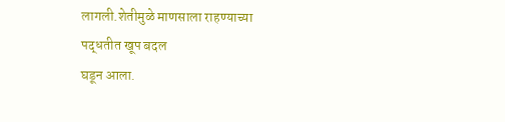लागली.शेतीमुळे माणसाला राहण्याच्या पद्धतीत खूप बदल
घडून आला.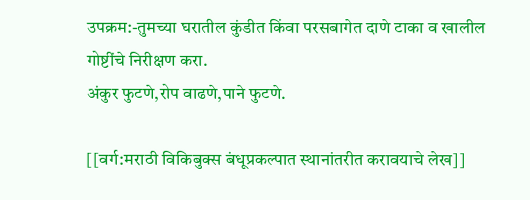उपक्रम:-तुमच्या घरातील कुंडीत किंवा परसबागेत दाणे टाका व खालील
गोष्टींचे निरीक्षण करा.
अंकुर फुटणे,रोप वाढणे,पाने फुटणे.

[[वर्ग:मराठी विकिबुक्स बंधूप्रकल्पात स्थानांतरीत करावयाचे लेख]]